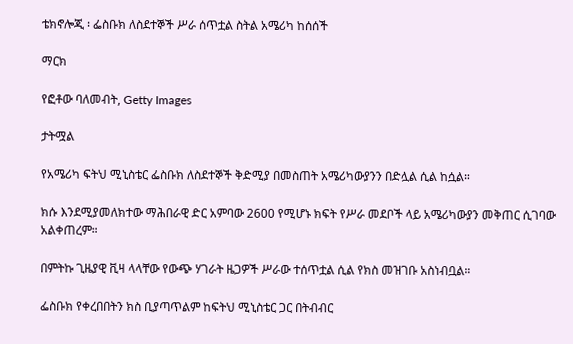ቴክኖሎጂ ፡ ፌስቡክ ለስደተኞች ሥራ ሰጥቷል ስትል አሜሪካ ከሰሰች

ማርክ

የፎቶው ባለመብት, Getty Images

ታትሟል

የአሜሪካ ፍትህ ሚኒስቴር ፌስቡክ ለስደተኞች ቅድሚያ በመስጠት አሜሪካውያንን በድሏል ሲል ከሷል።

ክሱ እንደሚያመለክተው ማሕበራዊ ድር አምባው 2600 የሚሆኑ ክፍት የሥራ መደቦች ላይ አሜሪካውያን መቅጠር ሲገባው አልቀጠረም።

በምትኩ ጊዜያዊ ቪዛ ላላቸው የውጭ ሃገራት ዜጋዎች ሥራው ተሰጥቷል ሲል የክስ መዝገቡ አስነብቧል።

ፌስቡክ የቀረበበትን ክስ ቢያጣጥልም ከፍትህ ሚኒስቴር ጋር በትብብር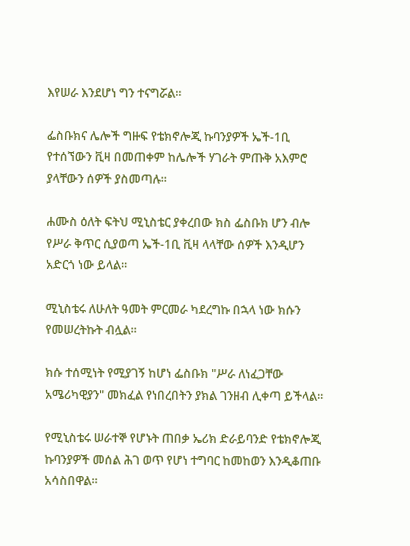እየሠራ እንደሆነ ግን ተናግሯል።

ፌስቡክና ሌሎች ግዙፍ የቴክኖሎጂ ኩባንያዎች ኤች-1ቢ የተሰኘውን ቪዛ በመጠቀም ከሌሎች ሃገራት ምጡቅ አእምሮ ያላቸውን ሰዎች ያስመጣሉ።

ሐሙስ ዕለት ፍትህ ሚኒስቴር ያቀረበው ክስ ፌስቡክ ሆን ብሎ የሥራ ቅጥር ሲያወጣ ኤች-1ቢ ቪዛ ላላቸው ሰዎች እንዲሆን አድርጎ ነው ይላል።

ሚኒስቴሩ ለሁለት ዓመት ምርመራ ካደረግኩ በኋላ ነው ክሱን የመሠረትኩት ብሏል።

ክሱ ተሰሚነት የሚያገኝ ከሆነ ፌስቡክ "ሥራ ለነፈጋቸው አሜሪካዊያን" መክፈል የነበረበትን ያክል ገንዘብ ሊቀጣ ይችላል።

የሚኒስቴሩ ሠራተኞ የሆኑት ጠበቃ ኤሪክ ድራይባንድ የቴክኖሎጂ ኩባንያዎች መሰል ሕገ ወጥ የሆነ ተግባር ከመከወን እንዲቆጠቡ አሳስበዋል።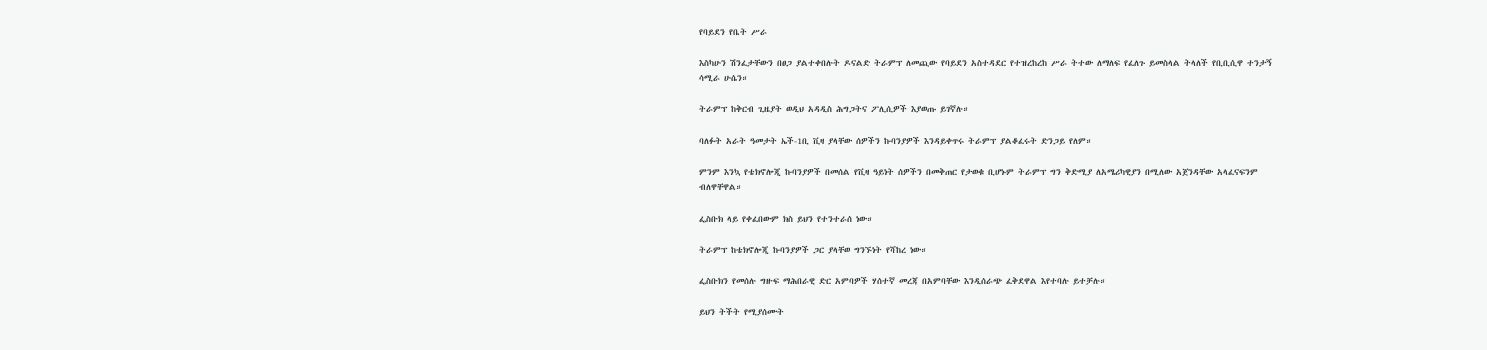የባይደን የቤት ሥራ

እስካሁን ሽንፈታቸውን በፀጋ ያልተቀበሉት ዶናልድ ትራምፕ ለመጪው የባይደን አስተዳደር የተዝረከረከ ሥራ ትተው ለማለፍ የፈለጉ ይመስላል ትላለች የቢቢሲዋ ተንታኝ ሳሚራ ሁሴን።

ትራምፕ ከቅርብ ጊዜያት ወዲህ አዳዲስ ሕግጋትና ፖሊሲዎች እያወጡ ይገኛሉ።

ባለፉት አራት ዓመታት ኤች-1ቢ ቪዛ ያላቸው ሰዎችን ኩባንያዎች እንዳይቀጥሩ ትራምፕ ያልቆፈሩት ድንጋይ የለም።

ምንም እንኳ የቴክኖሎጂ ኩባንያዎች በመሰል የቪዛ ዓይነት ሰዎችን በመቅጠር የታወቁ ቢሆኑም ትራምፕ ግን ቅድሚያ ለአሜሪካዊያን በሚለው አጀንዳቸው አላፈናፍንም ብለዋቸዋል።

ፌስቡክ ላይ የቀፈበውም ክስ ይህን የተንተራሰ ነው።

ትራምፕ ከቴክኖሎጂ ኩባንያዎች ጋር ያላቸወ ግንኙነት የሻከረ ነው።

ፌስቡክን የመሰሉ ግዙፍ ማሕበራዊ ድር አምባዎች ሃሰተኛ መረጃ በአምባቸው እንዲሰራጭ ፈቅደዋል እየተባሉ ይተቻሉ።

ይህን ትችት የሚያሰሙት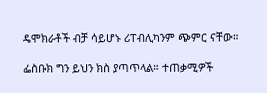ዴሞክራቶች ብቻ ሳይሆኑ ሪፐብሊካንም ጭምር ናቸው።

ፌስቡክ ግን ይህን ክስ ያጣጥላል። ተጠቃሚዎች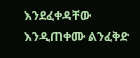እንደፈቀዳቸው እንዲጠቀሙ ልንፈቅድ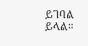ይገባል ይላል።